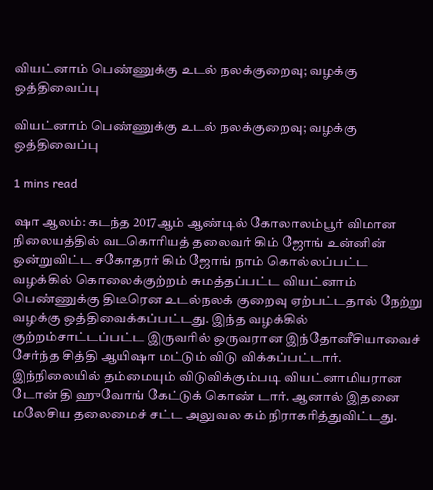வியட்னாம் பெண்ணுக்கு உடல் நலக்குறைவு; வழக்கு ஒத்திவைப்பு

வியட்னாம் பெண்ணுக்கு உடல் நலக்குறைவு; வழக்கு ஒத்திவைப்பு

1 mins read

ஷா ஆலம்: கடந்த 2017ஆம் ஆண்டில் கோலாலம்பூர் விமான நிலையத்தில் வடகொரியத் தலைவர் கிம் ஜோங் உன்னின் ஒன்றுவிட்ட சகோதரர் கிம் ஜோங் நாம் கொல்லப்பட்ட வழக்கில் கொலைக்குற்றம் சுமத்தப்பட்ட வியட்னாம் பெண்ணுக்கு திடீரென உடல்நலக் குறைவு ஏற்பட்டதால் நேற்று வழக்கு ஒத்திவைக்கப்பட்டது. இந்த வழக்கில் குற்றம்சாட்டப்பட்ட இருவரில் ஒருவரான இந்தோனீசியாவைச் சேர்ந்த சித்தி ஆயிஷா மட்டும் விடு விக்கப்பட்டார். இந்நிலையில் தம்மையும் விடுவிக்கும்படி வியட்னாமியரான டோன் தி ஹுவோங் கேட்டுக் கொண் டார். ஆனால் இதனை மலேசிய தலைமைச் சட்ட அலுவல கம் நிராகரித்துவிட்டது.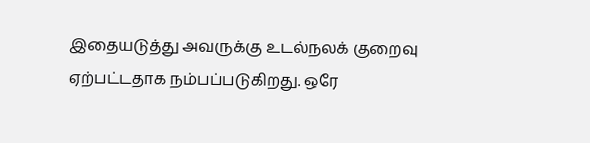இதையடுத்து அவருக்கு உடல்நலக் குறைவு ஏற்பட்டதாக நம்பப்படுகிறது. ஒரே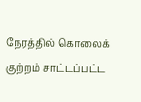நேரத்தில் கொலைக் குற்றம் சாட்டப்பட்ட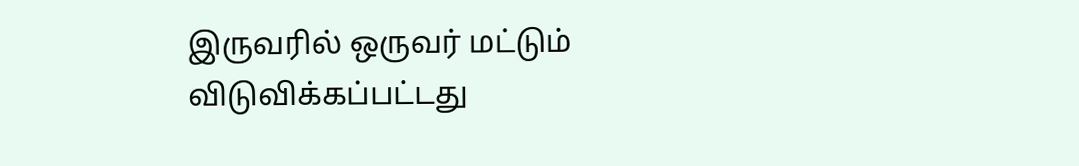இருவரில் ஒருவர் மட்டும் விடுவிக்கப்பட்டது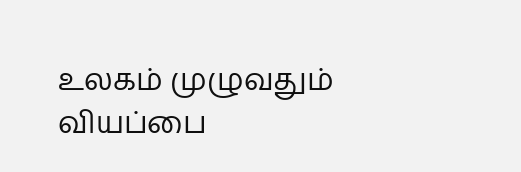உலகம் முழுவதும் வியப்பை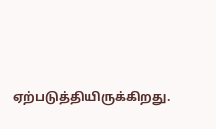ஏற்படுத்தியிருக்கிறது.